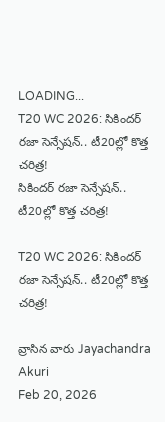LOADING...
T20 WC 2026: సికిందర్ రజా సెన్సేషన్‌.. టీ20ల్లో కొత్త చరిత్ర!
సికిందర్ రజా సెన్సేషన్‌.. టీ20ల్లో కొత్త చరిత్ర!

T20 WC 2026: సికిందర్ రజా సెన్సేషన్‌.. టీ20ల్లో కొత్త చరిత్ర!

వ్రాసిన వారు Jayachandra Akuri
Feb 20, 2026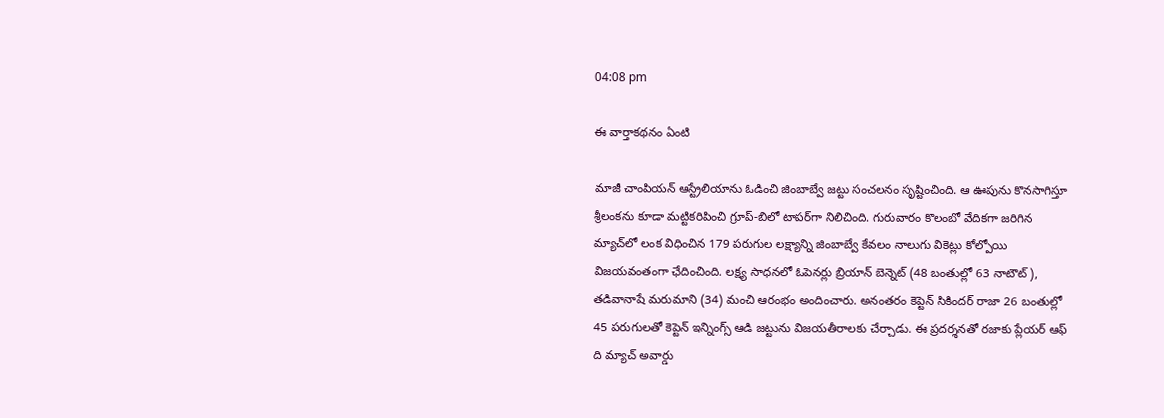04:08 pm

ఈ వార్తాకథనం ఏంటి

మాజీ చాంపియన్‌ ఆస్ట్రేలియాను ఓడించి జింబాబ్వే జట్టు సంచలనం సృష్టించింది. ఆ ఊపును కొనసాగిస్తూ శ్రీలంకను కూడా మట్టికరిపించి గ్రూప్‌-బిలో టాపర్‌గా నిలిచింది. గురువారం కొలంబో వేదికగా జరిగిన మ్యాచ్‌లో లంక విధించిన 179 పరుగుల లక్ష్యాన్ని జింబాబ్వే కేవలం నాలుగు వికెట్లు కోల్పోయి విజయవంతంగా ఛేదించింది. లక్ష్య సాధనలో ఓపెనర్లు బ్రియాన్ బెన్నెట్ (48 బంతుల్లో 63 నాటౌట్‌), తడివానాషే మరుమాని (34) మంచి ఆరంభం అందించారు. అనంతరం కెప్టెన్‌ సికిందర్ రాజా 26 బంతుల్లో 45 పరుగులతో కెప్టెన్ ఇన్నింగ్స్ ఆడి జట్టును విజయతీరాలకు చేర్చాడు. ఈ ప్రదర్శనతో రజాకు ప్లేయర్‌ ఆఫ్‌ ది మ్యాచ్‌ అవార్డు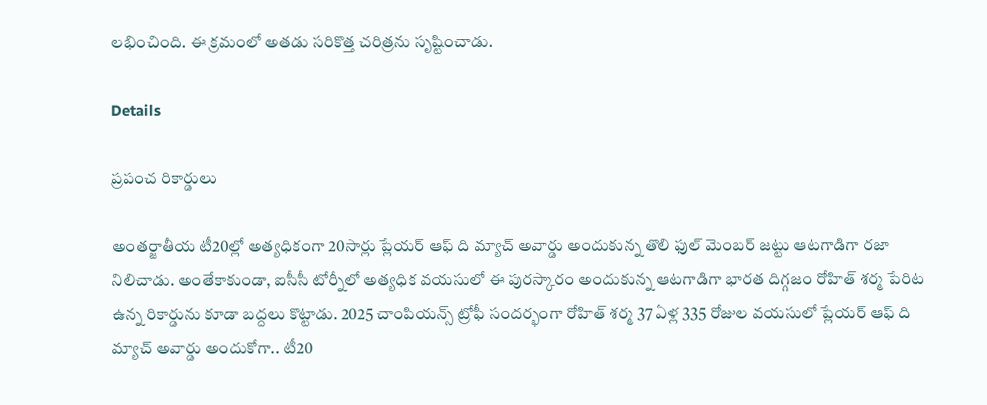లభించింది. ఈ క్రమంలో అతడు సరికొత్త చరిత్రను సృష్టించాడు.

Details

ప్రపంచ రికార్డులు

అంతర్జాతీయ టీ20ల్లో అత్యధికంగా 20సార్లు ప్లేయర్‌ ఆఫ్‌ ది మ్యాచ్‌ అవార్డు అందుకున్న తొలి ఫుల్ మెంబర్ జట్టు ఆటగాడిగా రజా నిలిచాడు. అంతేకాకుండా, ఐసీసీ టోర్నీలో అత్యధిక వయసులో ఈ పురస్కారం అందుకున్న ఆటగాడిగా భారత దిగ్గజం రోహిత్ శర్మ పేరిట ఉన్న రికార్డును కూడా బద్దలు కొట్టాడు. 2025 చాంపియన్స్‌ ట్రోఫీ సందర్భంగా రోహిత్‌ శర్మ 37 ఏళ్ల 335 రోజుల వయసులో ప్లేయర్‌ ఆఫ్‌ ది మ్యాచ్‌ అవార్డు అందుకోగా.. టీ20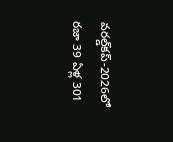వరల్డ్‌కప్‌-2026లో రజా 39 ఏళ్ల 301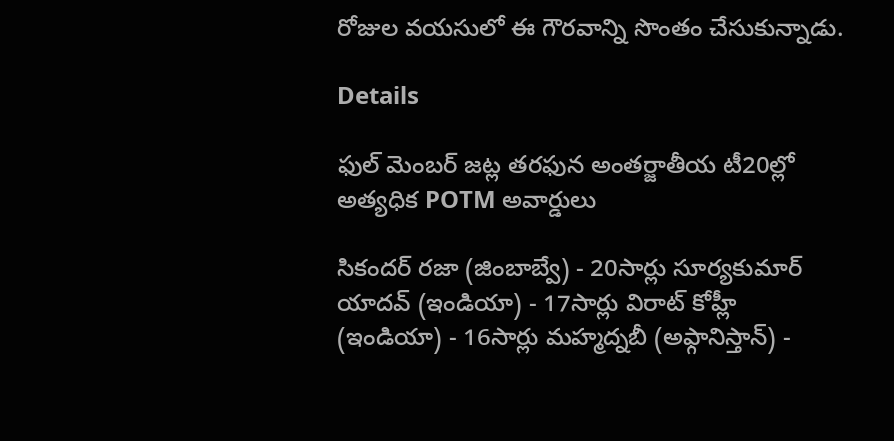రోజుల వయసులో ఈ గౌరవాన్ని సొంతం చేసుకున్నాడు.

Details

ఫుల్ మెంబర్ జట్ల తరఫున అంతర్జాతీయ టీ20ల్లో అత్యధిక POTM అవార్డులు

సికందర్‌ రజా (జింబాబ్వే) - 20సార్లు సూర్యకుమార్ యాదవ్ (ఇండియా) - 17సార్లు విరాట్ కోహ్లీ (ఇండియా) - 16సార్లు మహ్మద్నబీ (అఫ్గానిస్తాన్) -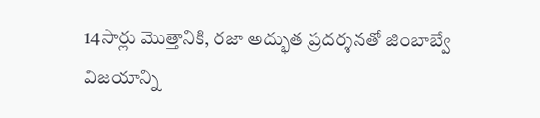14సార్లు మొత్తానికి, రజా అద్భుత ప్రదర్శనతో జింబాబ్వే విజయాన్ని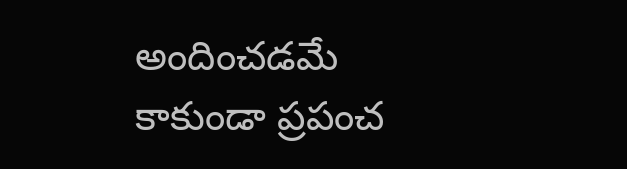అందించడమే కాకుండా ప్రపంచ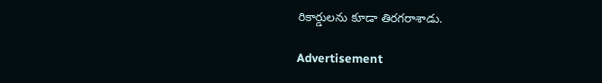రికార్డులను కూడా తిరగరాశాడు.

Advertisement